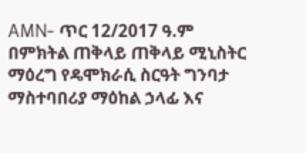AMN- ጥር 12/2017 ዓ.ም
በምክትል ጠቅላይ ጠቅላይ ሚኒስትር ማዕረግ የዴሞክራሲ ስርዓት ግንባታ ማስተባበሪያ ማዕከል ኃላፊ እና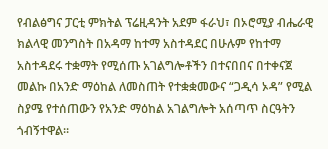የብልፅግና ፓርቲ ምክትል ፕሬዚዳንት አደም ፋራህ፣ በኦሮሚያ ብሔራዊ ክልላዊ መንግስት በአዳማ ከተማ አስተዳደር በሁሉም የከተማ አስተዳደሩ ተቋማት የሚሰጡ አገልግሎቶችን በተናበበና በተቀናጀ መልኩ በአንድ ማዕከል ለመስጠት የተቋቋመውና “ጋዲሳ ኦዳ” የሚል ስያሜ የተሰጠውን የአንድ ማዕከል አገልግሎት አሰጣጥ ስርዓትን ጎብኝተዋል።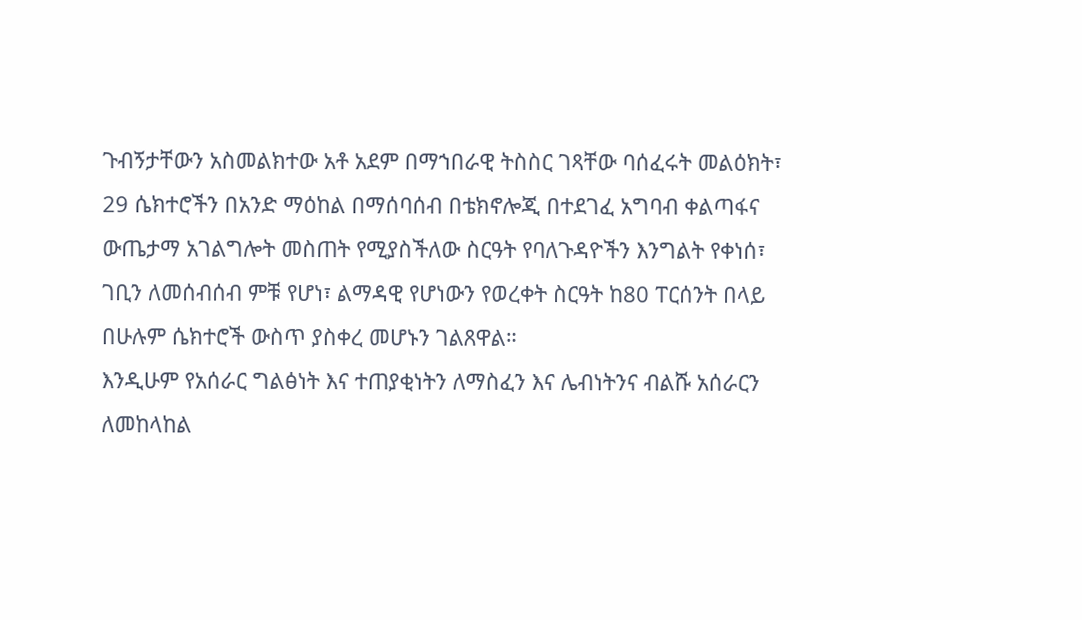ጉብኝታቸውን አስመልክተው አቶ አደም በማኀበራዊ ትስስር ገጻቸው ባሰፈሩት መልዕክት፣ 29 ሴክተሮችን በአንድ ማዕከል በማሰባሰብ በቴክኖሎጂ በተደገፈ አግባብ ቀልጣፋና ውጤታማ አገልግሎት መስጠት የሚያስችለው ስርዓት የባለጉዳዮችን እንግልት የቀነሰ፣ ገቢን ለመሰብሰብ ምቹ የሆነ፣ ልማዳዊ የሆነውን የወረቀት ስርዓት ከ80 ፐርሰንት በላይ በሁሉም ሴክተሮች ውስጥ ያስቀረ መሆኑን ገልጸዋል።
እንዲሁም የአሰራር ግልፅነት እና ተጠያቂነትን ለማስፈን እና ሌብነትንና ብልሹ አሰራርን ለመከላከል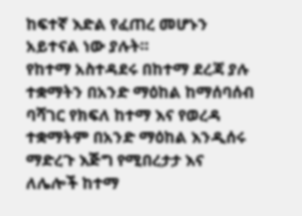ከፍተኛ እድል የፈጠረ መሆኑን አይተናል ነው ያሉት።
የከተማ አስተዳደሩ በከተማ ደረጃ ያሉ ተቋማትን በአንድ ማዕከል ከማሰባሰብ ባሻገር የክፍለ ከተማ እና የወረዳ ተቋማትም በአንድ ማዕከል እንዲሰሩ ማድረጉ እጅግ የሚበረታታ እና ለሌሎች ከተማ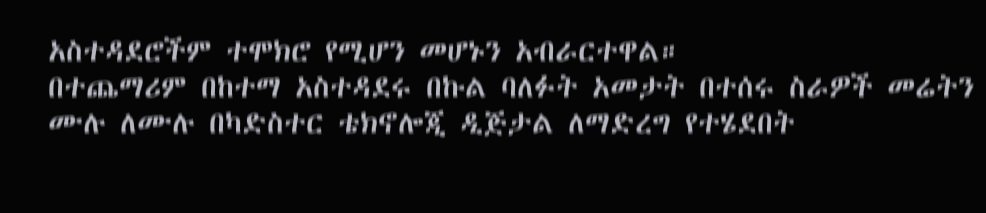አስተዳደሮችም ተሞክሮ የሚሆን መሆኑን አብራርተዋል።
በተጨማሪም በከተማ አስተዳደሩ በኩል ባለፉት አመታት በተሰሩ ስራዎች መሬትን ሙሉ ለሙሉ በካድስተር ቴክኖሎጂ ዲጅታል ለማድረግ የተሄደበት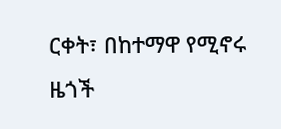ርቀት፣ በከተማዋ የሚኖሩ ዜጎች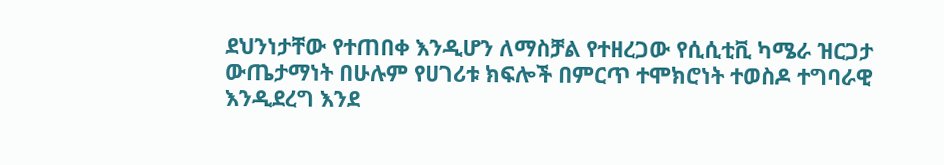ደህንነታቸው የተጠበቀ እንዲሆን ለማስቻል የተዘረጋው የሲሲቲቪ ካሜራ ዝርጋታ ውጤታማነት በሁሉም የሀገሪቱ ክፍሎች በምርጥ ተሞክሮነት ተወስዶ ተግባራዊ እንዲደረግ እንደ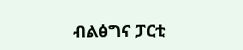ብልፅግና ፓርቲ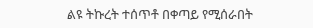ልዩ ትኩረት ተሰጥቶ በቀጣይ የሚሰራበት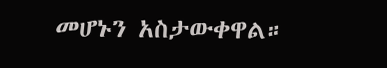መሆኑን አስታውቀዋል።